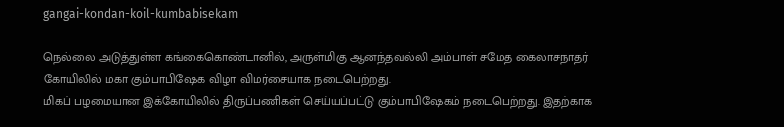gangai-kondan-koil-kumbabisekam

நெல்லை அடுத்துள்ள கங்கைகொண்டானில், அருள்மிகு ஆனந்தவல்லி அம்பாள் சமேத கைலாசநாதர் கோயிலில் மகா கும்பாபிஷேக விழா விமர்சையாக நடைபெற்றது.
மிகப் பழமையான இக்கோயிலில் திருப்பணிகள் செய்யப்பட்டு கும்பாபிஷேகம் நடைபெற்றது. இதற்காக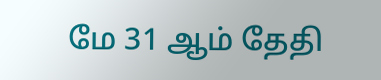மே 31 ஆம் தேதி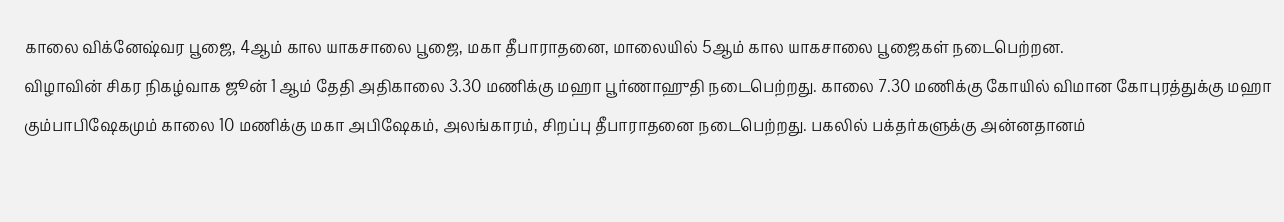காலை விக்னேஷ்வர பூஜை, 4ஆம் கால யாகசாலை பூஜை, மகா தீபாராதனை, மாலையில் 5ஆம் கால யாகசாலை பூஜைகள் நடைபெற்றன.
விழாவின் சிகர நிகழ்வாக ஜூன் 1 ஆம் தேதி அதிகாலை 3.30 மணிக்கு மஹா பூர்ணாஹுதி நடைபெற்றது. காலை 7.30 மணிக்கு கோயில் விமான கோபுரத்துக்கு மஹா கும்பாபிஷேகமும் காலை 10 மணிக்கு மகா அபிஷேகம், அலங்காரம், சிறப்பு தீபாராதனை நடைபெற்றது. பகலில் பக்தர்களுக்கு அன்னதானம்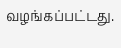வழங்கப்பட்டது.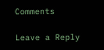Comments

Leave a Reply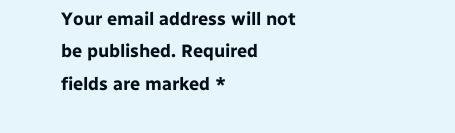Your email address will not be published. Required fields are marked *